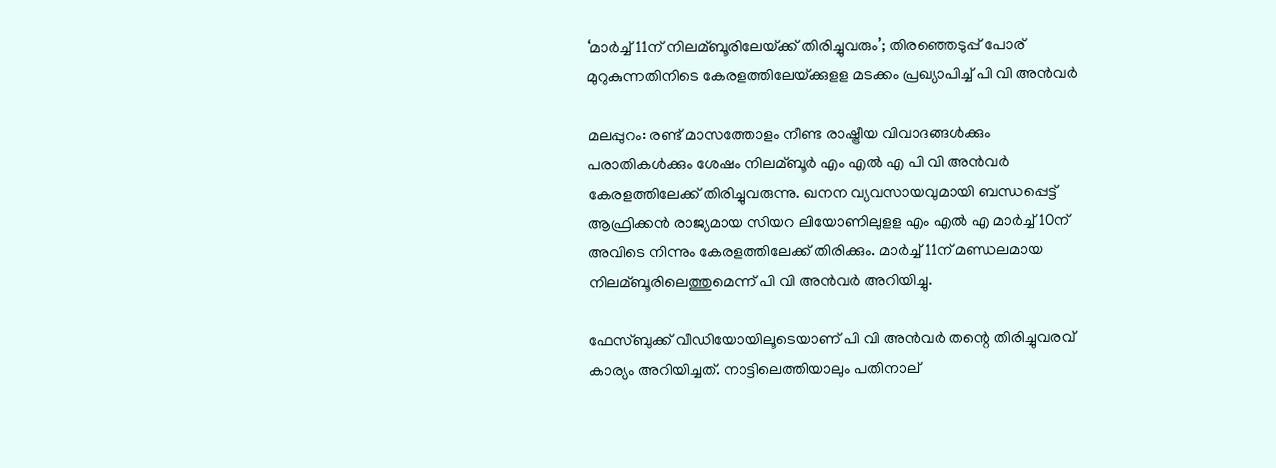‘മാര്‍ച്ച്‌ 11ന് നിലമ്ബൂരിലേയ്‌ക്ക് തിരിച്ചുവരും’; തിരഞ്ഞെടുപ്പ് പോര് മുറുകുന്നതിനിടെ കേരളത്തിലേയ്‌ക്കുളള മടക്കം പ്രഖ്യാപിച്ച്‌ പി വി അന്‍വര്‍

മലപ്പുറം: രണ്ട് മാസത്തോളം നീണ്ട രാഷ്ട്രീയ വിവാദങ്ങള്‍ക്കും പരാതികള്‍ക്കും ശേഷം നിലമ്ബൂര്‍ എം എല്‍ എ പി വി അന്‍വര്‍ കേരളത്തിലേക്ക് തിരിച്ചുവരുന്നു. ഖനന വ്യവസായവുമായി ബന്ധപ്പെട്ട് ആഫ്രിക്കന്‍ രാജ്യമായ സിയറ ലിയോണിലുളള എം എല്‍ എ മാര്‍ച്ച്‌ 10ന് അവിടെ നിന്നും കേരളത്തിലേക്ക് തിരിക്കും. മാര്‍ച്ച്‌ 11ന് മണ്ഡലമായ നിലമ്ബൂരിലെത്തുമെന്ന് പി വി അന്‍വര്‍ അറിയിച്ചു.

ഫേസ്ബുക്ക് വീഡിയോയിലൂടെയാണ് പി വി അന്‍വര്‍ തന്റെ തിരിച്ചുവരവ് കാര്യം അറിയിച്ചത്. നാട്ടിലെത്തിയാലും പതിനാല്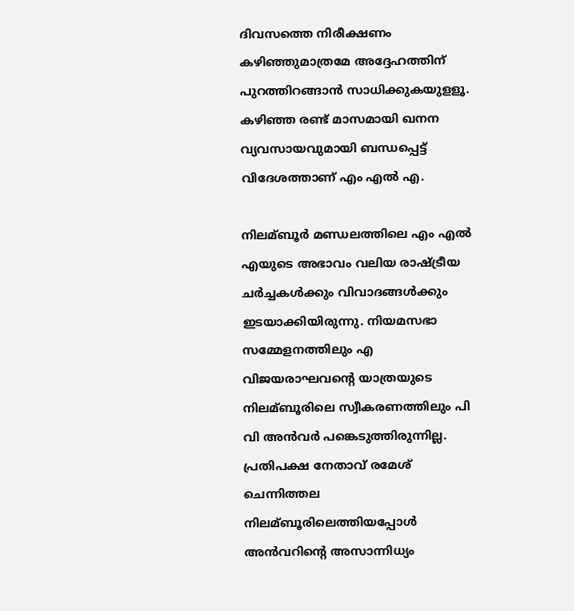ദിവസത്തെ നിരീക്ഷണം കഴിഞ്ഞുമാത്രമേ അദ്ദേഹത്തിന് പുറത്തിറങ്ങാന്‍ സാധിക്കുകയുളളൂ. കഴിഞ്ഞ രണ്ട് മാസമായി ഖനന വ്യവസായവുമായി ബന്ധപ്പെട്ട് വിദേശത്താണ് എം എല്‍ എ.

നിലമ്ബൂര്‍ മണ്ഡലത്തിലെ എം എല്‍ എയുടെ അഭാവം വലിയ രാഷ്ട്രീയ ചര്‍ച്ചകള്‍ക്കും വിവാദങ്ങള്‍ക്കും ഇടയാക്കിയിരുന്നു. നിയമസഭാ സമ്മേളനത്തിലും എ വിജയരാഘവന്റെ യാത്രയുടെ നിലമ്ബൂരിലെ സ്വീകരണത്തിലും പി വി അന്‍വര്‍ പങ്കെടുത്തിരുന്നില്ല. പ്രതിപക്ഷ നേതാവ് രമേശ് ചെന്നിത്തല നിലമ്ബൂരിലെത്തിയപ്പോള്‍ അന്‍വറിന്റെ അസാന്നിധ്യം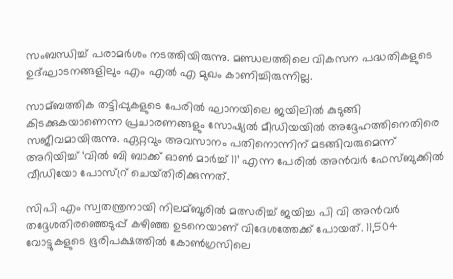സംബന്ധിച്ച്‌ പരാമര്‍ശം നടത്തിയിരുന്നു. മണ്ഡലത്തിലെ വികസന പദ്ധതികളുടെ ഉദ്ഘാടനങ്ങളിലും എം എല്‍ എ മുഖം കാണിച്ചിരുന്നില്ല.

സാമ്ബത്തിക തട്ടിപ്പുകളുടെ പേരില്‍ ഘാനയിലെ ജയിലില്‍ കുടുങ്ങി കിടക്കുകയാണെന്ന പ്രചാരണങ്ങളും സോഷ്യല്‍ മീഡിയയില്‍ അദ്ദേഹത്തിനെതിരെ സജീവമായിരുന്നു. ഏറ്റവും അവസാനം പതിനൊന്നിന് മടങ്ങിവരുമെന്ന് അറിയിച്ച്‌ ‘വില്‍ ബി ബാക്ക് ഓണ്‍ മാര്‍ച്ച്‌ 11’ എന്ന പേരില്‍ അന്‍വര്‍ ഫേസ്ബുക്കില്‍ വീഡിയോ പോസ്റ്ര് ചെയ്‌തിരിക്കുന്നത്.

സിപി എം സ്വതന്ത്രനായി നിലമ്ബൂരില്‍ മത്സരിച്ച്‌ ജയിച്ച പി വി അന്‍വര്‍ തദ്ദേശതിരഞ്ഞെടുപ്പ് കഴിഞ്ഞ ഉടനെയാണ് വിദേശത്തേക്ക് പോയത്. 11,504 വോട്ടുകളുടെ ഭൂരിപക്ഷത്തില്‍ കോണ്‍ഗ്രസിലെ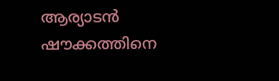ആര്യാടന്‍ ഷൗക്കത്തിനെ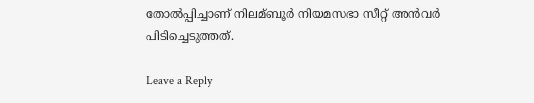തോല്‍പ്പിച്ചാണ് നിലമ്ബൂര്‍ നിയമസഭാ സീറ്റ് അന്‍വര്‍ പിടിച്ചെടുത്തത്.

Leave a Reply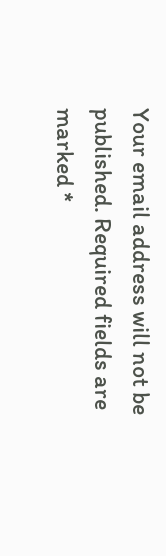Your email address will not be published. Required fields are marked *